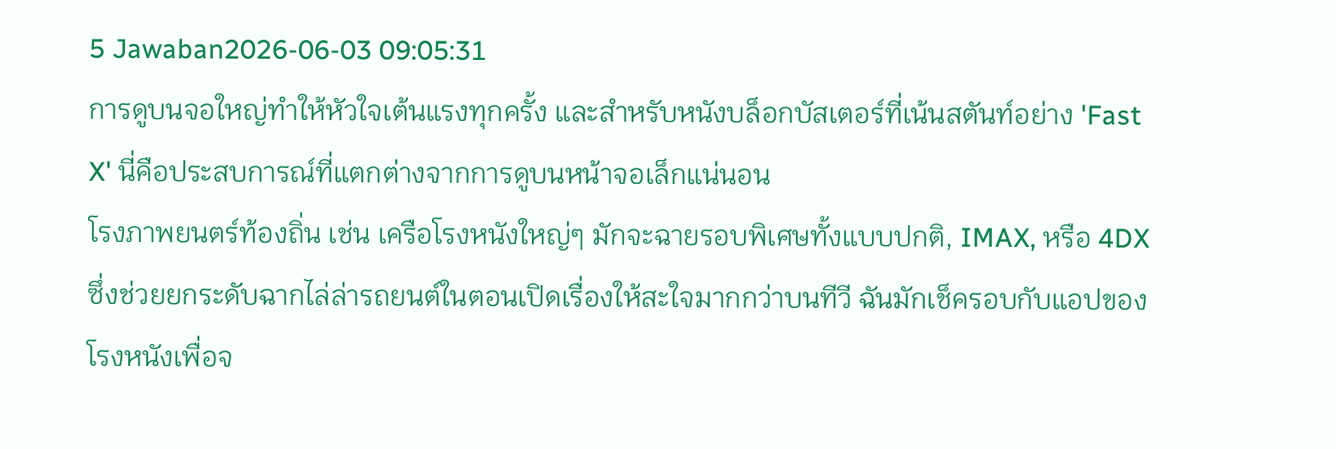5 Jawaban2026-06-03 09:05:31
การดูบนจอใหญ่ทำให้หัวใจเต้นแรงทุกครั้ง และสำหรับหนังบล็อกบัสเตอร์ที่เน้นสตันท์อย่าง 'Fast X' นี่คือประสบการณ์ที่แตกต่างจากการดูบนหน้าจอเล็กแน่นอน
โรงภาพยนตร์ท้องถิ่น เช่น เครือโรงหนังใหญ่ๆ มักจะฉายรอบพิเศษทั้งแบบปกติ, IMAX, หรือ 4DX ซึ่งช่วยยกระดับฉากไล่ล่ารถยนต์ในตอนเปิดเรื่องให้สะใจมากกว่าบนทีวี ฉันมักเช็ครอบกับแอปของโรงหนังเพื่อจ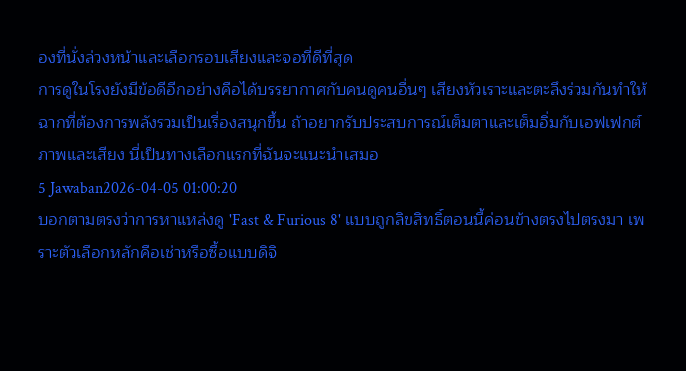องที่นั่งล่วงหน้าและเลือกรอบเสียงและจอที่ดีที่สุด
การดูในโรงยังมีข้อดีอีกอย่างคือได้บรรยากาศกับคนดูคนอื่นๆ เสียงหัวเราะและตะลึงร่วมกันทำให้ฉากที่ต้องการพลังรวมเป็นเรื่องสนุกขึ้น ถ้าอยากรับประสบการณ์เต็มตาและเต็มอิ่มกับเอฟเฟกต์ภาพและเสียง นี่เป็นทางเลือกแรกที่ฉันจะแนะนำเสมอ
5 Jawaban2026-04-05 01:00:20
บอกตามตรงว่าการหาแหล่งดู 'Fast & Furious 8' แบบถูกลิขสิทธิ์ตอนนี้ค่อนข้างตรงไปตรงมา เพราะตัวเลือกหลักคือเช่าหรือซื้อแบบดิจิ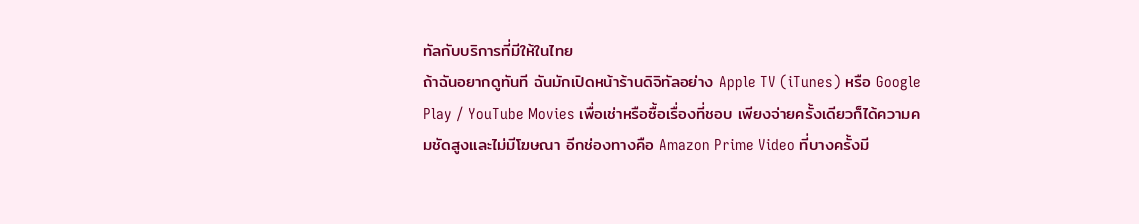ทัลกับบริการที่มีให้ในไทย
ถ้าฉันอยากดูทันที ฉันมักเปิดหน้าร้านดิจิทัลอย่าง Apple TV (iTunes) หรือ Google Play / YouTube Movies เพื่อเช่าหรือซื้อเรื่องที่ชอบ เพียงจ่ายครั้งเดียวก็ได้ความคมชัดสูงและไม่มีโฆษณา อีกช่องทางคือ Amazon Prime Video ที่บางครั้งมี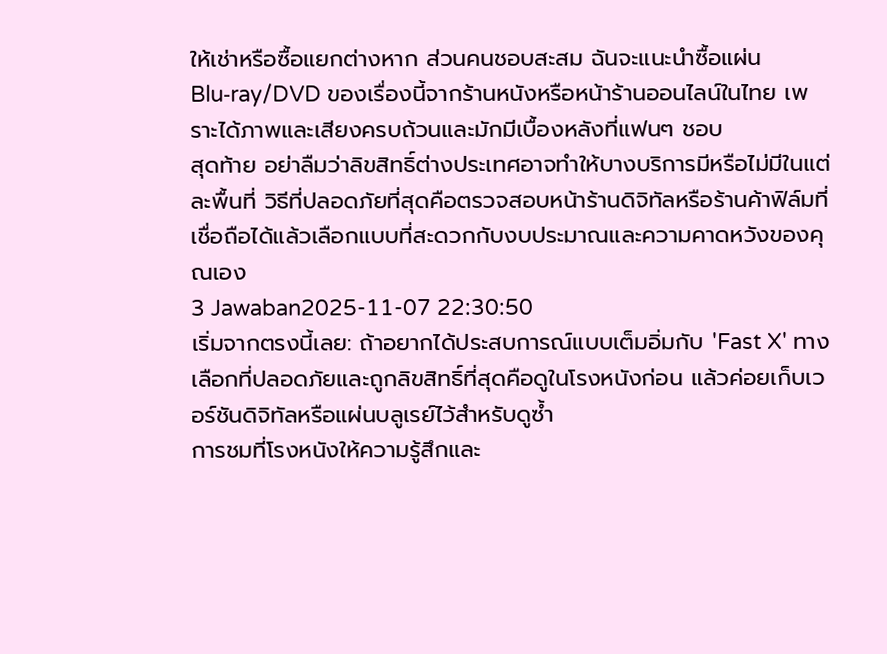ให้เช่าหรือซื้อแยกต่างหาก ส่วนคนชอบสะสม ฉันจะแนะนำซื้อแผ่น Blu‑ray/DVD ของเรื่องนี้จากร้านหนังหรือหน้าร้านออนไลน์ในไทย เพราะได้ภาพและเสียงครบถ้วนและมักมีเบื้องหลังที่แฟนๆ ชอบ
สุดท้าย อย่าลืมว่าลิขสิทธิ์ต่างประเทศอาจทำให้บางบริการมีหรือไม่มีในแต่ละพื้นที่ วิธีที่ปลอดภัยที่สุดคือตรวจสอบหน้าร้านดิจิทัลหรือร้านค้าฟิล์มที่เชื่อถือได้แล้วเลือกแบบที่สะดวกกับงบประมาณและความคาดหวังของคุณเอง
3 Jawaban2025-11-07 22:30:50
เริ่มจากตรงนี้เลย: ถ้าอยากได้ประสบการณ์แบบเต็มอิ่มกับ 'Fast X' ทางเลือกที่ปลอดภัยและถูกลิขสิทธิ์ที่สุดคือดูในโรงหนังก่อน แล้วค่อยเก็บเวอร์ชันดิจิทัลหรือแผ่นบลูเรย์ไว้สำหรับดูซ้ำ
การชมที่โรงหนังให้ความรู้สึกและ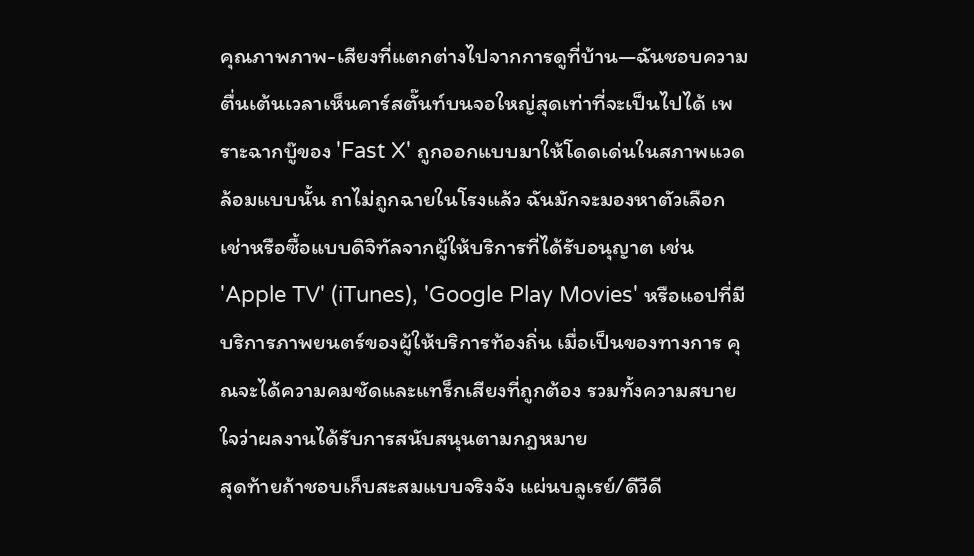คุณภาพภาพ-เสียงที่แตกต่างไปจากการดูที่บ้าน—ฉันชอบความตื่นเต้นเวลาเห็นคาร์สตั๊นท์บนจอใหญ่สุดเท่าที่จะเป็นไปได้ เพราะฉากบู๊ของ 'Fast X' ถูกออกแบบมาให้โดดเด่นในสภาพแวดล้อมแบบนั้น ถาไม่ถูกฉายในโรงแล้ว ฉันมักจะมองหาตัวเลือกเช่าหรือซื้อแบบดิจิทัลจากผู้ให้บริการที่ได้รับอนุญาต เช่น 'Apple TV' (iTunes), 'Google Play Movies' หรือแอปที่มีบริการภาพยนตร์ของผู้ให้บริการท้องถิ่น เมื่อเป็นของทางการ คุณจะได้ความคมชัดและแทร็กเสียงที่ถูกต้อง รวมทั้งความสบายใจว่าผลงานได้รับการสนับสนุนตามกฎหมาย
สุดท้ายถ้าชอบเก็บสะสมแบบจริงจัง แผ่นบลูเรย์/ดีวีดี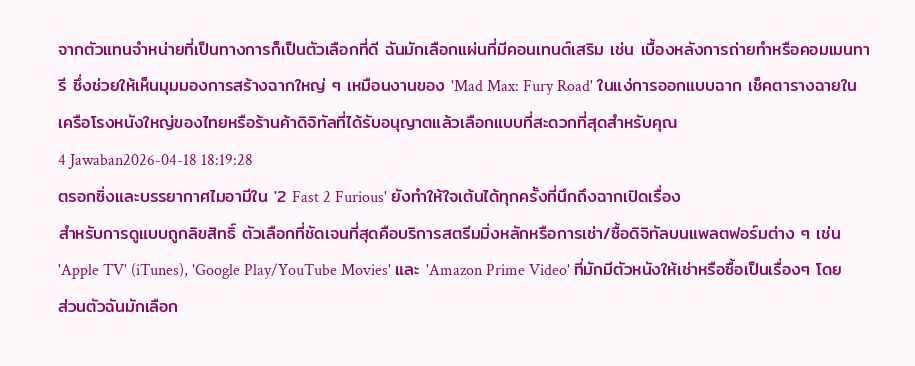จากตัวแทนจำหน่ายที่เป็นทางการก็เป็นตัวเลือกที่ดี ฉันมักเลือกแผ่นที่มีคอนเทนต์เสริม เช่น เบื้องหลังการถ่ายทำหรือคอมเมนทารี ซึ่งช่วยให้เห็นมุมมองการสร้างฉากใหญ่ ๆ เหมือนงานของ 'Mad Max: Fury Road' ในแง่การออกแบบฉาก เช็คตารางฉายในเครือโรงหนังใหญ่ของไทยหรือร้านค้าดิจิทัลที่ได้รับอนุญาตแล้วเลือกแบบที่สะดวกที่สุดสำหรับคุณ
4 Jawaban2026-04-18 18:19:28
ตรอกซิ่งและบรรยากาศไมอามีใน '2 Fast 2 Furious' ยังทำให้ใจเต้นได้ทุกครั้งที่นึกถึงฉากเปิดเรื่อง
สำหรับการดูแบบถูกลิขสิทธิ์ ตัวเลือกที่ชัดเจนที่สุดคือบริการสตรีมมิ่งหลักหรือการเช่า/ซื้อดิจิทัลบนแพลตฟอร์มต่าง ๆ เช่น 'Apple TV' (iTunes), 'Google Play/YouTube Movies' และ 'Amazon Prime Video' ที่มักมีตัวหนังให้เช่าหรือซื้อเป็นเรื่องๆ โดยส่วนตัวฉันมักเลือก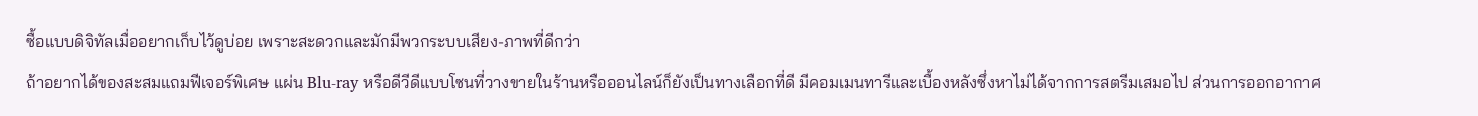ซื้อแบบดิจิทัลเมื่ออยากเก็บไว้ดูบ่อย เพราะสะดวกและมักมีพวกระบบเสียง-ภาพที่ดีกว่า
ถ้าอยากได้ของสะสมแถมฟีเจอร์พิเศษ แผ่น Blu-ray หรือดีวีดีแบบโซนที่วางขายในร้านหรือออนไลน์ก็ยังเป็นทางเลือกที่ดี มีคอมเมนทารีและเบื้องหลังซึ่งหาไม่ได้จากการสตรีมเสมอไป ส่วนการออกอากาศ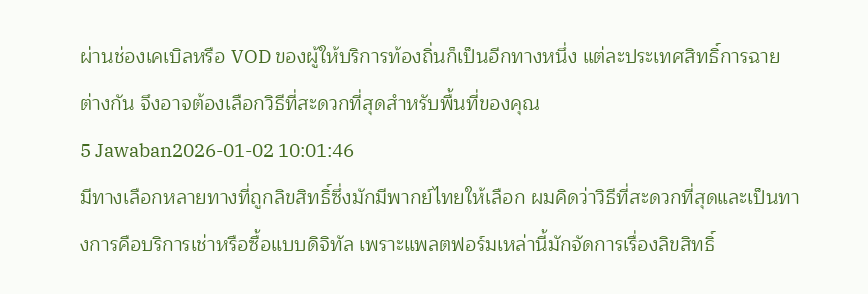ผ่านช่องเคเบิลหรือ VOD ของผู้ให้บริการท้องถิ่นก็เป็นอีกทางหนึ่ง แต่ละประเทศสิทธิ์การฉายต่างกัน จึงอาจต้องเลือกวิธีที่สะดวกที่สุดสำหรับพื้นที่ของคุณ
5 Jawaban2026-01-02 10:01:46
มีทางเลือกหลายทางที่ถูกลิขสิทธิ์ซึ่งมักมีพากย์ไทยให้เลือก ผมคิดว่าวิธีที่สะดวกที่สุดและเป็นทางการคือบริการเช่าหรือซื้อแบบดิจิทัล เพราะแพลตฟอร์มเหล่านี้มักจัดการเรื่องลิขสิทธิ์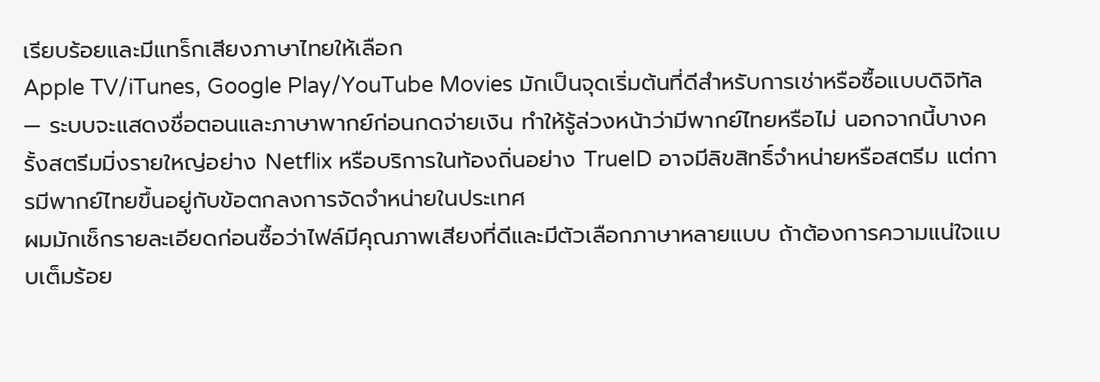เรียบร้อยและมีแทร็กเสียงภาษาไทยให้เลือก
Apple TV/iTunes, Google Play/YouTube Movies มักเป็นจุดเริ่มต้นที่ดีสำหรับการเช่าหรือซื้อแบบดิจิทัล — ระบบจะแสดงชื่อตอนและภาษาพากย์ก่อนกดจ่ายเงิน ทำให้รู้ล่วงหน้าว่ามีพากย์ไทยหรือไม่ นอกจากนี้บางครั้งสตรีมมิ่งรายใหญ่อย่าง Netflix หรือบริการในท้องถิ่นอย่าง TrueID อาจมีลิขสิทธิ์จำหน่ายหรือสตรีม แต่การมีพากย์ไทยขึ้นอยู่กับข้อตกลงการจัดจำหน่ายในประเทศ
ผมมักเช็กรายละเอียดก่อนซื้อว่าไฟล์มีคุณภาพเสียงที่ดีและมีตัวเลือกภาษาหลายแบบ ถ้าต้องการความแน่ใจแบบเต็มร้อย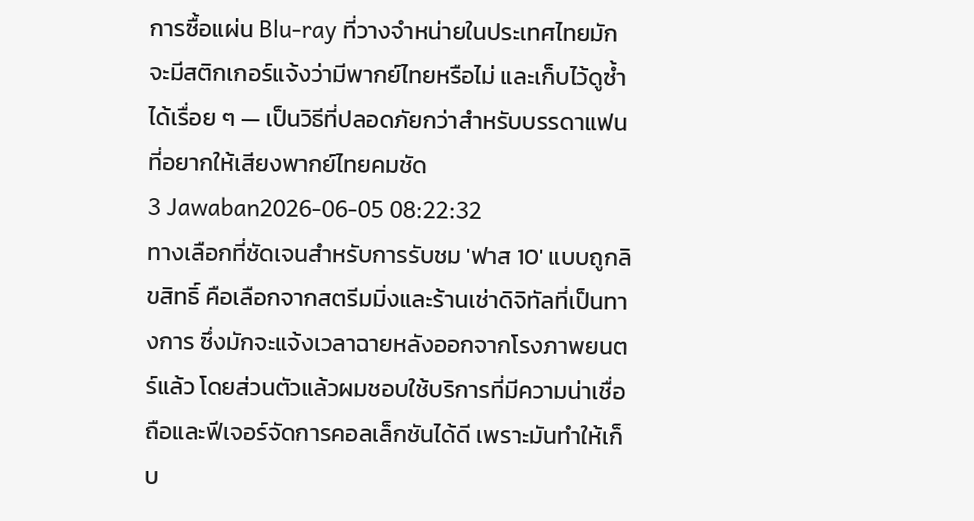การซื้อแผ่น Blu-ray ที่วางจำหน่ายในประเทศไทยมักจะมีสติกเกอร์แจ้งว่ามีพากย์ไทยหรือไม่ และเก็บไว้ดูซ้ำได้เรื่อย ๆ — เป็นวิธีที่ปลอดภัยกว่าสำหรับบรรดาแฟนที่อยากให้เสียงพากย์ไทยคมชัด
3 Jawaban2026-06-05 08:22:32
ทางเลือกที่ชัดเจนสำหรับการรับชม 'ฟาส 10' แบบถูกลิขสิทธิ์ คือเลือกจากสตรีมมิ่งและร้านเช่าดิจิทัลที่เป็นทางการ ซึ่งมักจะแจ้งเวลาฉายหลังออกจากโรงภาพยนตร์แล้ว โดยส่วนตัวแล้วผมชอบใช้บริการที่มีความน่าเชื่อถือและฟีเจอร์จัดการคอลเล็กชันได้ดี เพราะมันทำให้เก็บ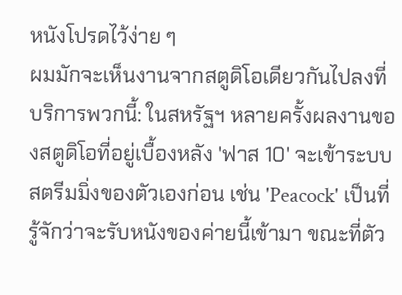หนังโปรดไว้ง่าย ๆ
ผมมักจะเห็นงานจากสตูดิโอเดียวกันไปลงที่บริการพวกนี้: ในสหรัฐฯ หลายครั้งผลงานของสตูดิโอที่อยู่เบื้องหลัง 'ฟาส 10' จะเข้าระบบสตรีมมิ่งของตัวเองก่อน เช่น 'Peacock' เป็นที่รู้จักว่าจะรับหนังของค่ายนี้เข้ามา ขณะที่ตัว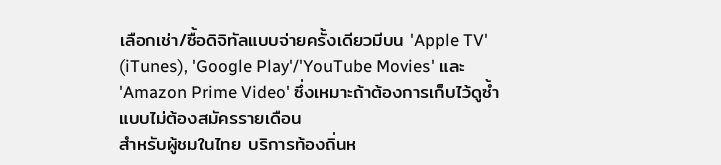เลือกเช่า/ซื้อดิจิทัลแบบจ่ายครั้งเดียวมีบน 'Apple TV' (iTunes), 'Google Play'/'YouTube Movies' และ 'Amazon Prime Video' ซึ่งเหมาะถ้าต้องการเก็บไว้ดูซ้ำแบบไม่ต้องสมัครรายเดือน
สำหรับผู้ชมในไทย บริการท้องถิ่นห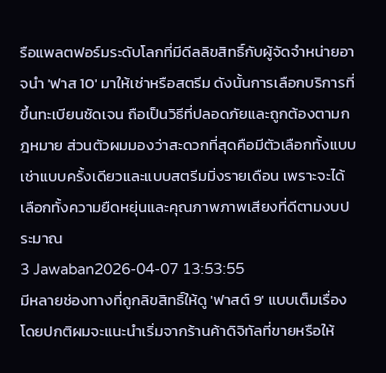รือแพลตฟอร์มระดับโลกที่มีดีลลิขสิทธิ์กับผู้จัดจำหน่ายอาจนำ 'ฟาส 10' มาให้เช่าหรือสตรีม ดังนั้นการเลือกบริการที่ขึ้นทะเบียนชัดเจน ถือเป็นวิธีที่ปลอดภัยและถูกต้องตามกฎหมาย ส่วนตัวผมมองว่าสะดวกที่สุดคือมีตัวเลือกทั้งแบบเช่าแบบครั้งเดียวและแบบสตรีมมิ่งรายเดือน เพราะจะได้เลือกทั้งความยืดหยุ่นและคุณภาพภาพเสียงที่ดีตามงบประมาณ
3 Jawaban2026-04-07 13:53:55
มีหลายช่องทางที่ถูกลิขสิทธิ์ให้ดู 'ฟาสต์ 9' แบบเต็มเรื่อง โดยปกติผมจะแนะนำเริ่มจากร้านค้าดิจิทัลที่ขายหรือให้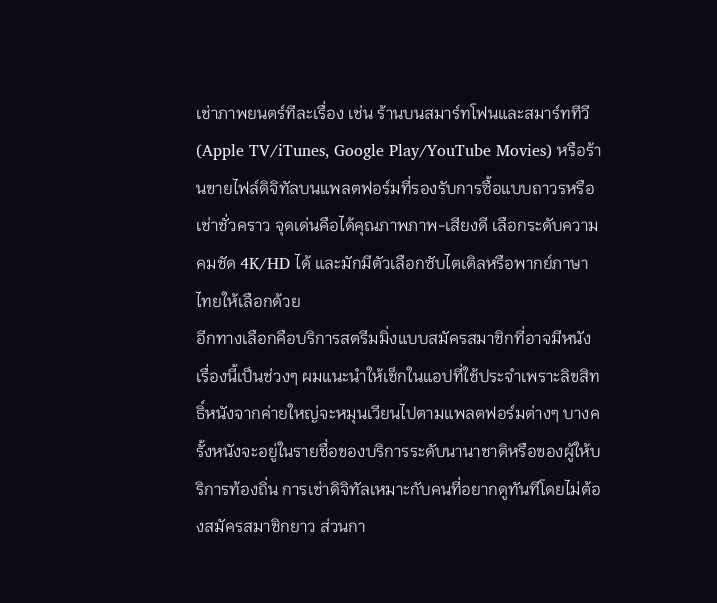เช่าภาพยนตร์ทีละเรื่อง เช่น ร้านบนสมาร์ทโฟนและสมาร์ททีวี (Apple TV/iTunes, Google Play/YouTube Movies) หรือร้านขายไฟล์ดิจิทัลบนแพลตฟอร์มที่รองรับการซื้อแบบถาวรหรือเช่าชั่วคราว จุดเด่นคือได้คุณภาพภาพ-เสียงดี เลือกระดับความคมชัด 4K/HD ได้ และมักมีตัวเลือกซับไตเติลหรือพากย์ภาษาไทยให้เลือกด้วย
อีกทางเลือกคือบริการสตรีมมิ่งแบบสมัครสมาชิกที่อาจมีหนังเรื่องนี้เป็นช่วงๆ ผมแนะนำให้เช็กในแอปที่ใช้ประจำเพราะลิขสิทธิ์หนังจากค่ายใหญ่จะหมุนเวียนไปตามแพลตฟอร์มต่างๆ บางครั้งหนังจะอยู่ในรายชื่อของบริการระดับนานาชาติหรือของผู้ให้บริการท้องถิ่น การเช่าดิจิทัลเหมาะกับคนที่อยากดูทันทีโดยไม่ต้องสมัครสมาชิกยาว ส่วนกา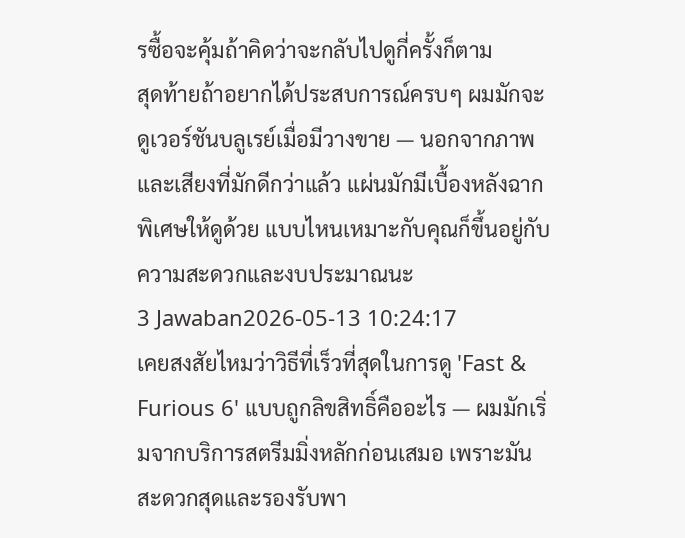รซื้อจะคุ้มถ้าคิดว่าจะกลับไปดูกี่ครั้งก็ตาม
สุดท้ายถ้าอยากได้ประสบการณ์ครบๆ ผมมักจะดูเวอร์ชันบลูเรย์เมื่อมีวางขาย — นอกจากภาพและเสียงที่มักดีกว่าแล้ว แผ่นมักมีเบื้องหลังฉากพิเศษให้ดูด้วย แบบไหนเหมาะกับคุณก็ขึ้นอยู่กับความสะดวกและงบประมาณนะ
3 Jawaban2026-05-13 10:24:17
เคยสงสัยไหมว่าวิธีที่เร็วที่สุดในการดู 'Fast & Furious 6' แบบถูกลิขสิทธิ์คืออะไร — ผมมักเริ่มจากบริการสตรีมมิ่งหลักก่อนเสมอ เพราะมันสะดวกสุดและรองรับพา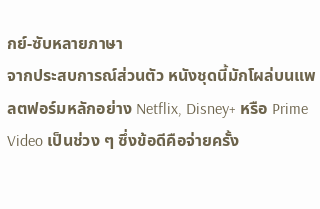กย์-ซับหลายภาษา
จากประสบการณ์ส่วนตัว หนังชุดนี้มักโผล่บนแพลตฟอร์มหลักอย่าง Netflix, Disney+ หรือ Prime Video เป็นช่วง ๆ ซึ่งข้อดีคือจ่ายครั้ง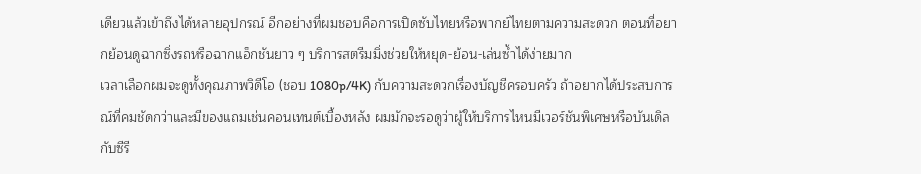เดียวแล้วเข้าถึงได้หลายอุปกรณ์ อีกอย่างที่ผมชอบคือการเปิดซับไทยหรือพากย์ไทยตามความสะดวก ตอนที่อยากย้อนดูฉากซิ่งรถหรือฉากแอ็กชันยาว ๆ บริการสตรีมมิ่งช่วยให้หยุด-ย้อน-เล่นซ้ำได้ง่ายมาก
เวลาเลือกผมจะดูทั้งคุณภาพวิดีโอ (ชอบ 1080p/4K) กับความสะดวกเรื่องบัญชีครอบครัว ถ้าอยากได้ประสบการณ์ที่คมชัดกว่าและมีของแถมเช่นคอนเทนต์เบื้องหลัง ผมมักจะรอดูว่าผู้ให้บริการไหนมีเวอร์ชันพิเศษหรือบันเดิลกับซีรี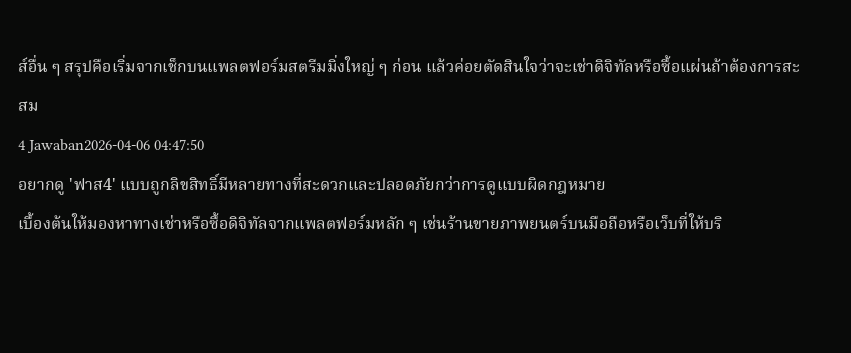ส์อื่น ๆ สรุปคือเริ่มจากเช็กบนแพลตฟอร์มสตรีมมิ่งใหญ่ ๆ ก่อน แล้วค่อยตัดสินใจว่าจะเช่าดิจิทัลหรือซื้อแผ่นถ้าต้องการสะสม
4 Jawaban2026-04-06 04:47:50
อยากดู 'ฟาส4' แบบถูกลิขสิทธิ์มีหลายทางที่สะดวกและปลอดภัยกว่าการดูแบบผิดกฎหมาย
เบื้องต้นให้มองหาทางเช่าหรือซื้อดิจิทัลจากแพลตฟอร์มหลัก ๆ เช่นร้านขายภาพยนตร์บนมือถือหรือเว็บที่ให้บริ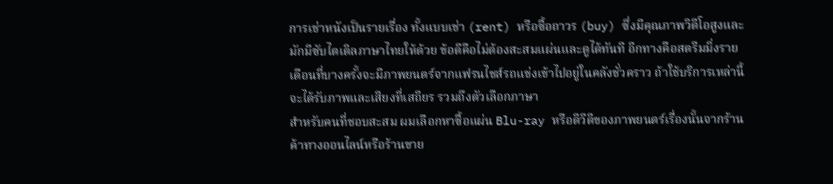การเช่าหนังเป็นรายเรื่อง ทั้งแบบเช่า (rent) หรือซื้อถาวร (buy) ซึ่งมีคุณภาพวิดีโอสูงและมักมีซับไตเติลภาษาไทยให้ด้วย ข้อดีคือไม่ต้องสะสมแผ่นและดูได้ทันที อีกทางคือสตรีมมิ่งรายเดือนที่บางครั้งจะมีภาพยนตร์จากแฟรนไชส์รถแข่งเข้าไปอยู่ในคลังชั่วคราว ถ้าใช้บริการเหล่านี้จะได้รับภาพและเสียงที่เสถียร รวมถึงตัวเลือกภาษา
สำหรับคนที่ชอบสะสม ผมเลือกหาซื้อแผ่น Blu-ray หรือดีวีดีของภาพยนตร์เรื่องนั้นจากร้านค้าทางออนไลน์หรือร้านขาย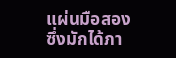แผ่นมือสอง ซึ่งมักได้ภา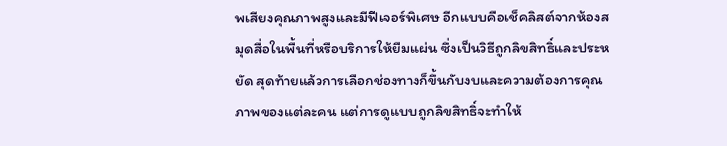พเสียงคุณภาพสูงและมีฟีเจอร์พิเศษ อีกแบบคือเช็คลิสต์จากห้องสมุดสื่อในพื้นที่หรือบริการให้ยืมแผ่น ซึ่งเป็นวิธีถูกลิขสิทธิ์และประหยัด สุดท้ายแล้วการเลือกช่องทางก็ขึ้นกับงบและความต้องการคุณภาพของแต่ละคน แต่การดูแบบถูกลิขสิทธิ์จะทำให้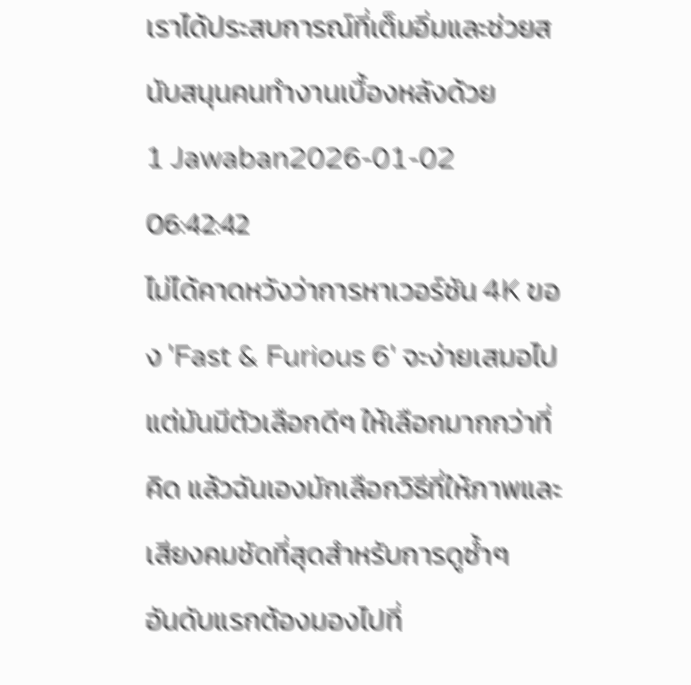เราได้ประสบการณ์ที่เต็มอิ่มและช่วยสนับสนุนคนทำงานเบื้องหลังด้วย
1 Jawaban2026-01-02 06:42:42
ไม่ได้คาดหวังว่าการหาเวอร์ชัน 4K ของ 'Fast & Furious 6' จะง่ายเสมอไป แต่มันมีตัวเลือกดีๆ ให้เลือกมากกว่าที่คิด แล้วฉันเองมักเลือกวิธีที่ให้ภาพและเสียงคมชัดที่สุดสำหรับการดูซ้ำๆ
อันดับแรกต้องมองไปที่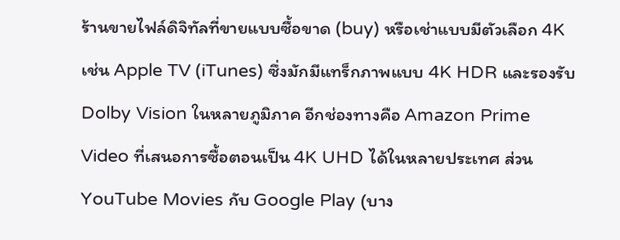ร้านขายไฟล์ดิจิทัลที่ขายแบบซื้อขาด (buy) หรือเช่าแบบมีตัวเลือก 4K เช่น Apple TV (iTunes) ซึ่งมักมีแทร็กภาพแบบ 4K HDR และรองรับ Dolby Vision ในหลายภูมิภาค อีกช่องทางคือ Amazon Prime Video ที่เสนอการซื้อตอนเป็น 4K UHD ได้ในหลายประเทศ ส่วน YouTube Movies กับ Google Play (บาง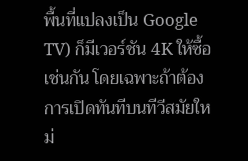พื้นที่แปลงเป็น Google TV) ก็มีเวอร์ชัน 4K ให้ซื้อเช่นกัน โดยเฉพาะถ้าต้องการเปิดทันทีบนทีวีสมัยใหม่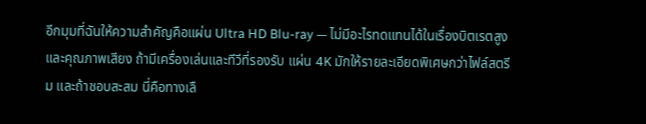อีกมุมที่ฉันให้ความสำคัญคือแผ่น Ultra HD Blu-ray — ไม่มีอะไรทดแทนได้ในเรื่องบิตเรตสูงและคุณภาพเสียง ถ้ามีเครื่องเล่นและทีวีที่รองรับ แผ่น 4K มักให้รายละเอียดพิเศษกว่าไฟล์สตรีม และถ้าชอบสะสม นี่คือทางเลื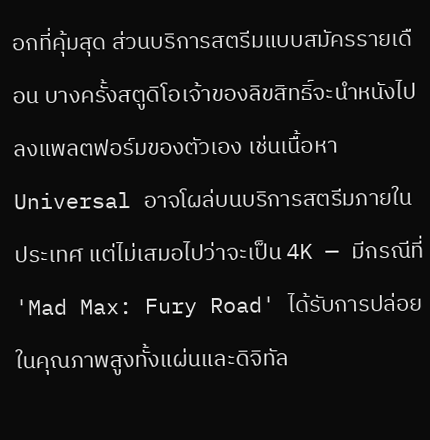อกที่คุ้มสุด ส่วนบริการสตรีมแบบสมัครรายเดือน บางครั้งสตูดิโอเจ้าของลิขสิทธิ์จะนำหนังไปลงแพลตฟอร์มของตัวเอง เช่นเนื้อหา Universal อาจโผล่บนบริการสตรีมภายในประเทศ แต่ไม่เสมอไปว่าจะเป็น 4K — มีกรณีที่ 'Mad Max: Fury Road' ได้รับการปล่อยในคุณภาพสูงทั้งแผ่นและดิจิทัล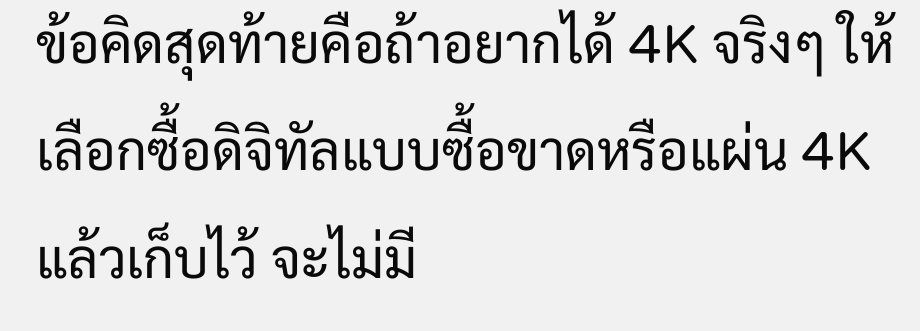ข้อคิดสุดท้ายคือถ้าอยากได้ 4K จริงๆ ให้เลือกซื้อดิจิทัลแบบซื้อขาดหรือแผ่น 4K แล้วเก็บไว้ จะไม่มี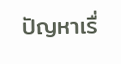ปัญหาเรื่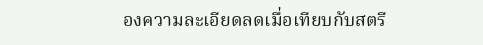องความละเอียดลดเมื่อเทียบกับสตรี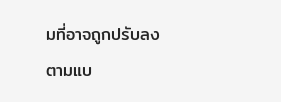มที่อาจถูกปรับลงตามแบ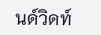นด์วิดท์